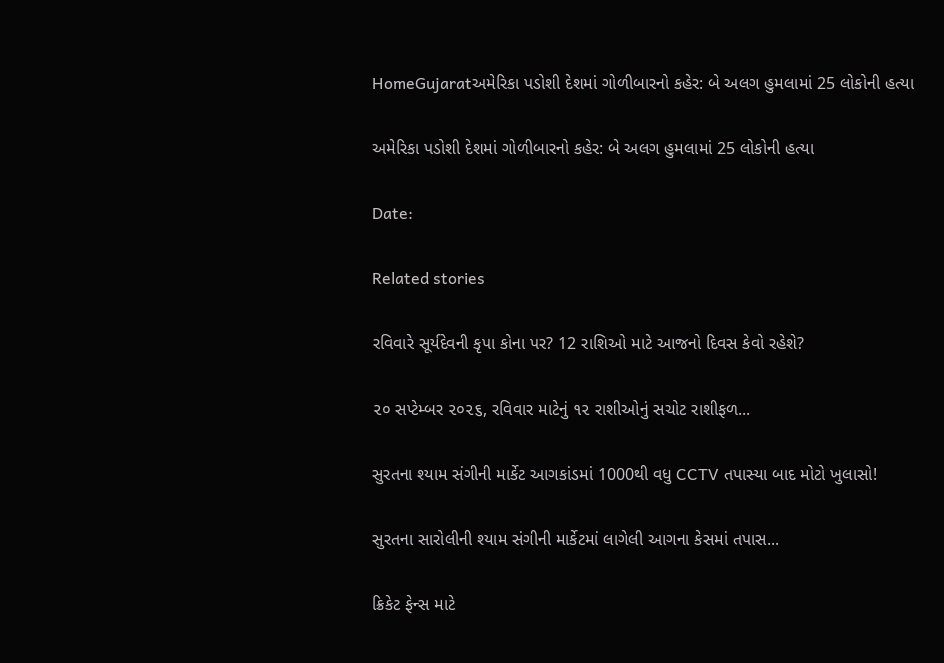HomeGujaratઅમેરિકા પડોશી દેશમાં ગોળીબારનો કહેર: બે અલગ હુમલામાં 25 લોકોની હત્યા

અમેરિકા પડોશી દેશમાં ગોળીબારનો કહેર: બે અલગ હુમલામાં 25 લોકોની હત્યા

Date:

Related stories

રવિવારે સૂર્યદેવની કૃપા કોના પર? 12 રાશિઓ માટે આજનો દિવસ કેવો રહેશે?

૨૦ સપ્ટેમ્બર ૨૦૨૬, રવિવાર માટેનું ૧૨ રાશીઓનું સચોટ રાશીફળ...

સુરતના શ્યામ સંગીની માર્કેટ આગકાંડમાં 1000થી વધુ CCTV તપાસ્યા બાદ મોટો ખુલાસો!

સુરતના સારોલીની શ્યામ સંગીની માર્કેટમાં લાગેલી આગના કેસમાં તપાસ...

ક્રિકેટ ફેન્સ માટે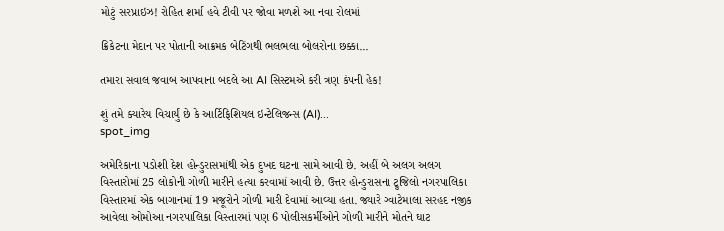મોટું સરપ્રાઇઝ! રોહિત શર્મા હવે ટીવી પર જોવા મળશે આ નવા રોલમાં

ક્રિકેટના મેદાન પર પોતાની આક્રમક બેટિંગથી ભલભલા બોલરોના છક્કા...

તમારા સવાલ જવાબ આપવાના બદલે આ AI સિસ્ટમએ કરી ત્રણ કંપની હેક!

શું તમે ક્યારેય વિચાર્યું છે કે આર્ટિફિશિયલ ઇન્ટેલિજન્સ (AI)...
spot_img

અમેરિકાના પડોશી દેશ હોન્ડુરાસમાંથી એક દુખદ ઘટના સામે આવી છે. અહીં બે અલગ અલગ વિસ્તારોમાં 25 લોકોની ગોળી મારીને હત્યા કરવામાં આવી છે. ઉત્તર હોન્ડુરાસના ટ્રુજિલો નગરપાલિકા વિસ્તારમાં એક બાગાનમાં 19 મજૂરોને ગોળી મારી દેવામાં આવ્યા હતા. જ્યારે ગ્વાટેમાલા સરહદ નજીક આવેલા ઓમોઆ નગરપાલિકા વિસ્તારમાં પણ 6 પોલીસકર્મીઓને ગોળી મારીને મોતને ઘાટ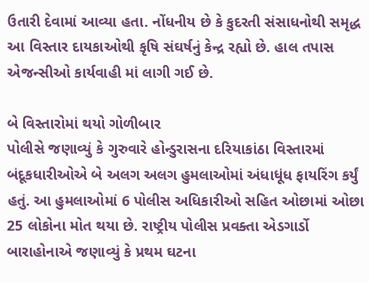ઉતારી દેવામાં આવ્યા હતા. નોંધનીય છે કે કુદરતી સંસાધનોથી સમૃદ્ધ આ વિસ્તાર દાયકાઓથી કૃષિ સંઘર્ષનું કેન્દ્ર રહ્યો છે. હાલ તપાસ એજન્સીઓ કાર્યવાહી માં લાગી ગઈ છે.

બે વિસ્તારોમાં થયો ગોળીબાર
પોલીસે જણાવ્યું કે ગુરુવારે હોન્ડુરાસના દરિયાકાંઠા વિસ્તારમાં બંદૂકધારીઓએ બે અલગ અલગ હુમલાઓમાં અંધાધૂંધ ફાયરિંગ કર્યું હતું. આ હુમલાઓમાં 6 પોલીસ અધિકારીઓ સહિત ઓછામાં ઓછા 25 લોકોના મોત થયા છે. રાષ્ટ્રીય પોલીસ પ્રવક્તા એડગાર્ડો બારાહોનાએ જણાવ્યું કે પ્રથમ ઘટના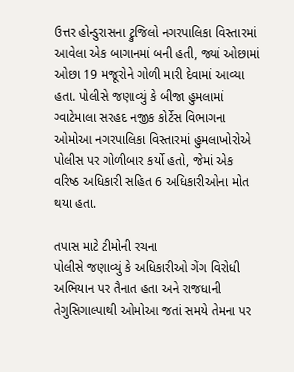ઉત્તર હોન્ડુરાસના ટ્રુજિલો નગરપાલિકા વિસ્તારમાં આવેલા એક બાગાનમાં બની હતી, જ્યાં ઓછામાં ઓછા 19 મજૂરોને ગોળી મારી દેવામાં આવ્યા હતા. પોલીસે જણાવ્યું કે બીજા હુમલામાં ગ્વાટેમાલા સરહદ નજીક કોર્ટેસ વિભાગના ઓમોઆ નગરપાલિકા વિસ્તારમાં હુમલાખોરોએ પોલીસ પર ગોળીબાર કર્યો હતો, જેમાં એક વરિષ્ઠ અધિકારી સહિત 6 અધિકારીઓના મોત થયા હતા.

તપાસ માટે ટીમોની રચના
પોલીસે જણાવ્યું કે અધિકારીઓ ગેંગ વિરોધી અભિયાન પર તૈનાત હતા અને રાજધાની તેગુસિગાલ્પાથી ઓમોઆ જતાં સમયે તેમના પર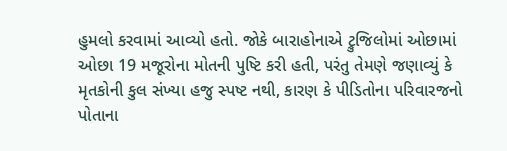હુમલો કરવામાં આવ્યો હતો. જોકે બારાહોનાએ ટ્રુજિલોમાં ઓછામાં ઓછા 19 મજૂરોના મોતની પુષ્ટિ કરી હતી, પરંતુ તેમણે જણાવ્યું કે મૃતકોની કુલ સંખ્યા હજુ સ્પષ્ટ નથી, કારણ કે પીડિતોના પરિવારજનો પોતાના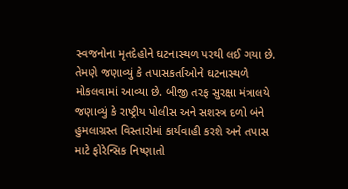સ્વજનોના મૃતદેહોને ઘટનાસ્થળ પરથી લઈ ગયા છે. તેમણે જણાવ્યું કે તપાસકર્તાઓને ઘટનાસ્થળે મોકલવામાં આવ્યા છે. બીજી તરફ સુરક્ષા મંત્રાલયે જણાવ્યું કે રાષ્ટ્રીય પોલીસ અને સશસ્ત્ર દળો બંને હુમલાગ્રસ્ત વિસ્તારોમાં કાર્યવાહી કરશે અને તપાસ માટે ફોરેન્સિક નિષ્ણાતો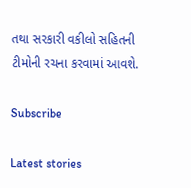તથા સરકારી વકીલો સહિતની ટીમોની રચના કરવામાં આવશે.

Subscribe

Latest stories